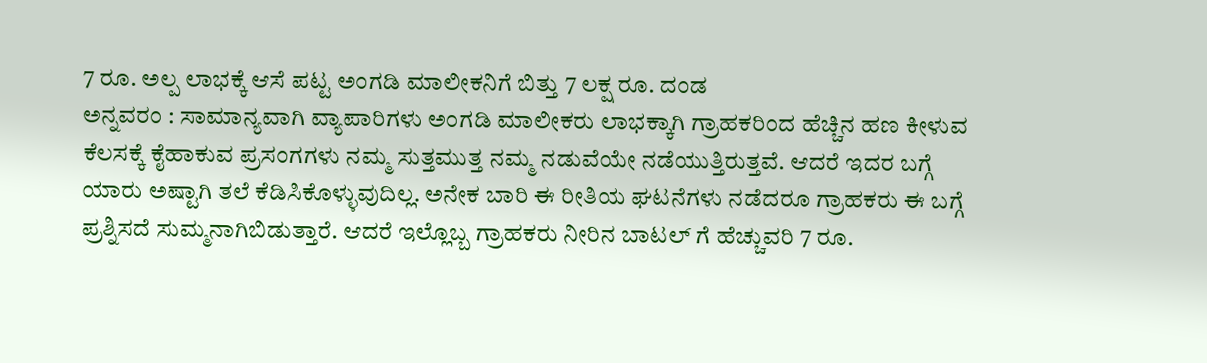7 ರೂ. ಅಲ್ಪ ಲಾಭಕ್ಕೆ ಆಸೆ ಪಟ್ಟ ಅಂಗಡಿ ಮಾಲೀಕನಿಗೆ ಬಿತ್ತು 7 ಲಕ್ಷ ರೂ. ದಂಡ
ಅನ್ನವರಂ : ಸಾಮಾನ್ಯವಾಗಿ ವ್ಯಾಪಾರಿಗಳು ಅಂಗಡಿ ಮಾಲೀಕರು ಲಾಭಕ್ಕಾಗಿ ಗ್ರಾಹಕರಿಂದ ಹೆಚ್ಚಿನ ಹಣ ಕೀಳುವ ಕೆಲಸಕ್ಕೆ ಕೈಹಾಕುವ ಪ್ರಸಂಗಗಳು ನಮ್ಮ ಸುತ್ತಮುತ್ತ ನಮ್ಮ ನಡುವೆಯೇ ನಡೆಯುತ್ತಿರುತ್ತವೆ. ಆದರೆ ಇದರ ಬಗ್ಗೆ ಯಾರು ಅಷ್ಟಾಗಿ ತಲೆ ಕೆಡಿಸಿಕೊಳ್ಳುವುದಿಲ್ಲ. ಅನೇಕ ಬಾರಿ ಈ ರೀತಿಯ ಘಟನೆಗಳು ನಡೆದರೂ ಗ್ರಾಹಕರು ಈ ಬಗ್ಗೆ ಪ್ರಶ್ನಿಸದೆ ಸುಮ್ಮನಾಗಿಬಿಡುತ್ತಾರೆ. ಆದರೆ ಇಲ್ಲೊಬ್ಬ ಗ್ರಾಹಕರು ನೀರಿನ ಬಾಟಲ್ ಗೆ ಹೆಚ್ಚುವರಿ 7 ರೂ.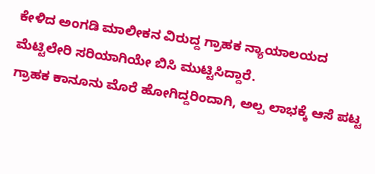ಕೇಳಿದ ಅಂಗಡಿ ಮಾಲೀಕನ ವಿರುದ್ದ ಗ್ರಾಹಕ ನ್ಯಾಯಾಲಯದ ಮೆಟ್ಟಿಲೇರಿ ಸರಿಯಾಗಿಯೇ ಬಿಸಿ ಮುಟ್ಟಿಸಿದ್ದಾರೆ.
ಗ್ರಾಹಕ ಕಾನೂನು ಮೊರೆ ಹೋಗಿದ್ದರಿಂದಾಗಿ, ಅಲ್ಪ ಲಾಭಕ್ಕೆ ಆಸೆ ಪಟ್ಟ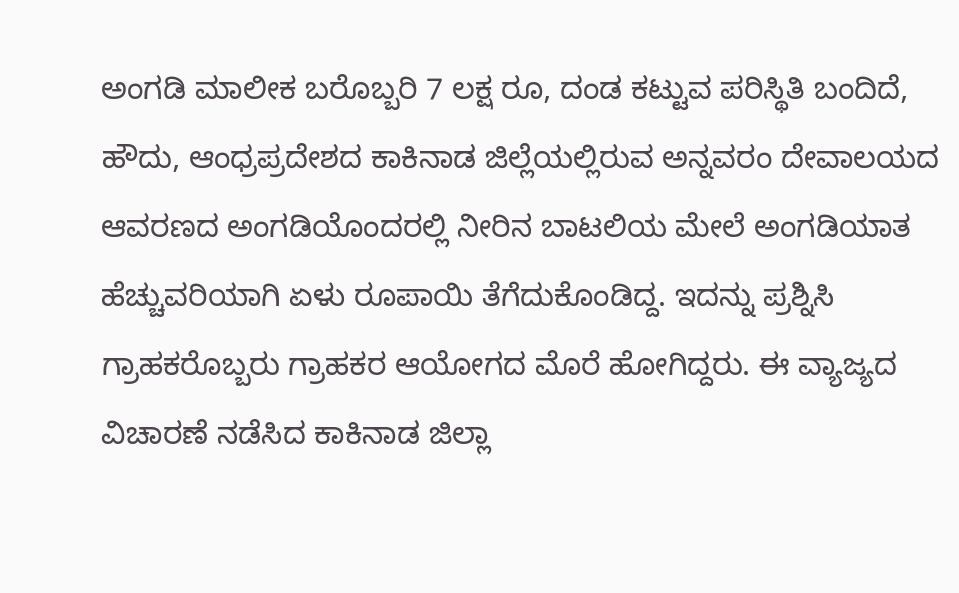ಅಂಗಡಿ ಮಾಲೀಕ ಬರೊಬ್ಬರಿ 7 ಲಕ್ಷ ರೂ, ದಂಡ ಕಟ್ಟುವ ಪರಿಸ್ಥಿತಿ ಬಂದಿದೆ, ಹೌದು, ಆಂಧ್ರಪ್ರದೇಶದ ಕಾಕಿನಾಡ ಜಿಲ್ಲೆಯಲ್ಲಿರುವ ಅನ್ನವರಂ ದೇವಾಲಯದ ಆವರಣದ ಅಂಗಡಿಯೊಂದರಲ್ಲಿ ನೀರಿನ ಬಾಟಲಿಯ ಮೇಲೆ ಅಂಗಡಿಯಾತ ಹೆಚ್ಚುವರಿಯಾಗಿ ಏಳು ರೂಪಾಯಿ ತೆಗೆದುಕೊಂಡಿದ್ದ. ಇದನ್ನು ಪ್ರಶ್ನಿಸಿ ಗ್ರಾಹಕರೊಬ್ಬರು ಗ್ರಾಹಕರ ಆಯೋಗದ ಮೊರೆ ಹೋಗಿದ್ದರು. ಈ ವ್ಯಾಜ್ಯದ ವಿಚಾರಣೆ ನಡೆಸಿದ ಕಾಕಿನಾಡ ಜಿಲ್ಲಾ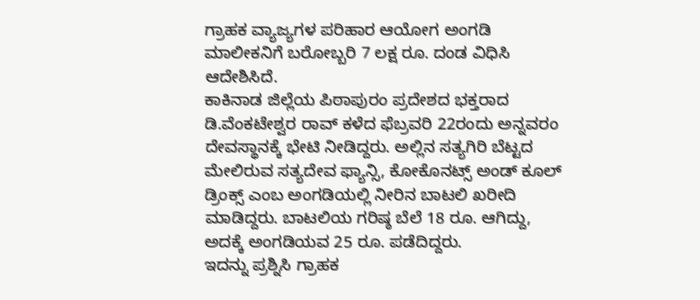ಗ್ರಾಹಕ ವ್ಯಾಜ್ಯಗಳ ಪರಿಹಾರ ಆಯೋಗ ಅಂಗಡಿ ಮಾಲೀಕನಿಗೆ ಬರೋಬ್ಬರಿ 7 ಲಕ್ಷ ರೂ. ದಂಡ ವಿಧಿಸಿ ಆದೇಶಿಸಿದೆ.
ಕಾಕಿನಾಡ ಜಿಲ್ಲೆಯ ಪಿಠಾಪುರಂ ಪ್ರದೇಶದ ಭಕ್ತರಾದ ಡಿ.ವೆಂಕಟೇಶ್ವರ ರಾವ್ ಕಳೆದ ಫೆಬ್ರವರಿ 22ರಂದು ಅನ್ನವರಂ ದೇವಸ್ಥಾನಕ್ಕೆ ಭೇಟಿ ನೀಡಿದ್ದರು. ಅಲ್ಲಿನ ಸತ್ಯಗಿರಿ ಬೆಟ್ಟದ ಮೇಲಿರುವ ಸತ್ಯದೇವ ಫ್ಯಾನ್ಸಿ, ಕೋಕೊನಟ್ಸ್ ಅಂಡ್ ಕೂಲ್ ಡ್ರಿಂಕ್ಸ್ ಎಂಬ ಅಂಗಡಿಯಲ್ಲಿ ನೀರಿನ ಬಾಟಲಿ ಖರೀದಿ ಮಾಡಿದ್ದರು. ಬಾಟಲಿಯ ಗರಿಷ್ಠ ಬೆಲೆ 18 ರೂ. ಆಗಿದ್ದು, ಅದಕ್ಕೆ ಅಂಗಡಿಯವ 25 ರೂ. ಪಡೆದಿದ್ದರು.
ಇದನ್ನು ಪ್ರಶ್ನಿಸಿ ಗ್ರಾಹಕ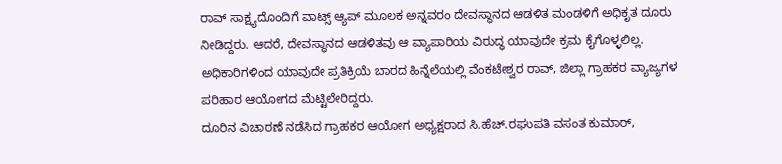ರಾವ್ ಸಾಕ್ಷ್ಯದೊಂದಿಗೆ ವಾಟ್ಸ್ ಆ್ಯಪ್ ಮೂಲಕ ಅನ್ನವರಂ ದೇವಸ್ಥಾನದ ಆಡಳಿತ ಮಂಡಳಿಗೆ ಅಧಿಕೃತ ದೂರು ನೀಡಿದ್ದರು. ಆದರೆ, ದೇವಸ್ಥಾನದ ಆಡಳಿತವು ಆ ವ್ಯಾಪಾರಿಯ ವಿರುದ್ಧ ಯಾವುದೇ ಕ್ರಮ ಕೈಗೊಳ್ಳಲಿಲ್ಲ. ಅಧಿಕಾರಿಗಳಿಂದ ಯಾವುದೇ ಪ್ರತಿಕ್ರಿಯೆ ಬಾರದ ಹಿನ್ನೆಲೆಯಲ್ಲಿ ವೆಂಕಟೇಶ್ವರ ರಾವ್, ಜಿಲ್ಲಾ ಗ್ರಾಹಕರ ವ್ಯಾಜ್ಯಗಳ ಪರಿಹಾರ ಆಯೋಗದ ಮೆಟ್ಟಿಲೇರಿದ್ದರು.
ದೂರಿನ ವಿಚಾರಣೆ ನಡೆಸಿದ ಗ್ರಾಹಕರ ಆಯೋಗ ಅಧ್ಯಕ್ಷರಾದ ಸಿ.ಹೆಚ್.ರಘುಪತಿ ವಸಂತ ಕುಮಾರ್,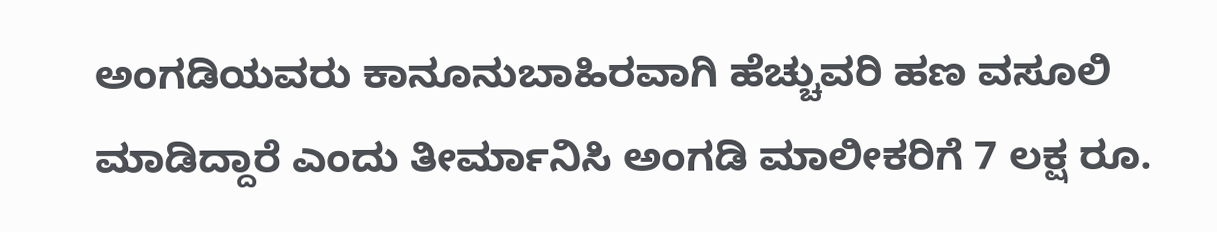ಅಂಗಡಿಯವರು ಕಾನೂನುಬಾಹಿರವಾಗಿ ಹೆಚ್ಚುವರಿ ಹಣ ವಸೂಲಿ ಮಾಡಿದ್ದಾರೆ ಎಂದು ತೀರ್ಮಾನಿಸಿ ಅಂಗಡಿ ಮಾಲೀಕರಿಗೆ 7 ಲಕ್ಷ ರೂ.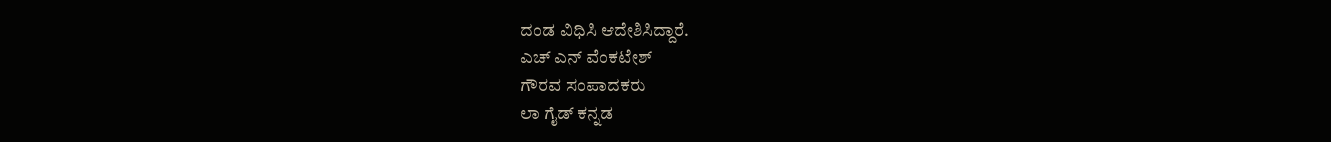ದಂಡ ವಿಧಿಸಿ ಆದೇಶಿಸಿದ್ದಾರೆ.
ಎಚ್ ಎನ್ ವೆಂಕಟೇಶ್
ಗೌರವ ಸಂಪಾದಕರು
ಲಾ ಗೈಡ್ ಕನ್ನಡ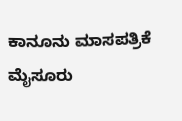ಕಾನೂನು ಮಾಸಪತ್ರಿಕೆ
ಮೈಸೂರು